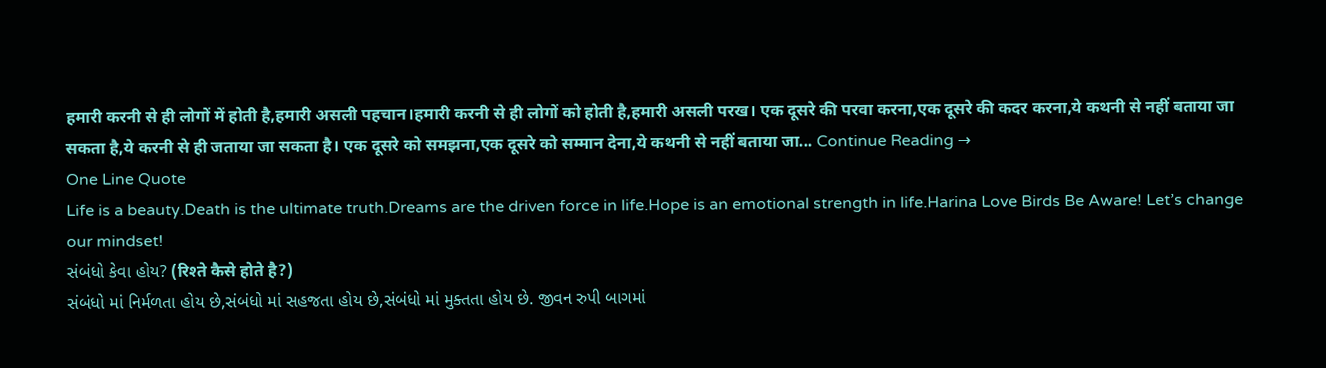हमारी करनी से ही लोगों में होती है,हमारी असली पहचान।हमारी करनी से ही लोगों को होती है,हमारी असली परख। एक दूसरे की परवा करना,एक दूसरे की कदर करना,ये कथनी से नहीं बताया जा सकता है,ये करनी से ही जताया जा सकता है। एक दूसरे को समझना,एक दूसरे को सम्मान देना,ये कथनी से नहीं बताया जा... Continue Reading →
One Line Quote
Life is a beauty.Death is the ultimate truth.Dreams are the driven force in life.Hope is an emotional strength in life.Harina Love Birds Be Aware! Let’s change our mindset!
સંબંધો કેવા હોય? (रिश्ते कैसे होते है?)
સંબંધો માં નિર્મળતા હોય છે,સંબંધો માં સહજતા હોય છે,સંબંધો માં મુક્તતા હોય છે. જીવન રુપી બાગમાં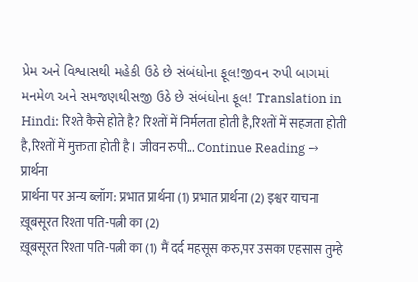પ્રેમ અને વિશ્વાસથી મહેકી ઉઠે છે સંબંધોના ફૂલ!જીવન રુપી બાગમાં મનમેળ અને સમજણથીસજી ઉઠે છે સંબંધોના ફૂલ! Translation in Hindi: रिश्ते कैसे होते है? रिश्तों में निर्मलता होती है,रिश्तों में सहजता होती है,रिश्तों में मुक्तता होती है। जीवन रुपी... Continue Reading →
प्रार्थना
प्रार्थना पर अन्य ब्लॉग: प्रभात प्रार्थना (1) प्रभात प्रार्थना (2) इश्वर याचना
ख़ूबसूरत रिश्ता पति-पत्नी का (2)
ख़ूबसूरत रिश्ता पति-पत्नी का (1) मैं दर्द महसूस करु,पर उसका एहसास तुम्हे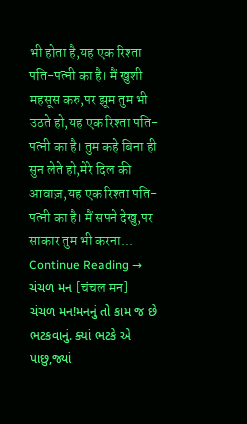भी होता है,यह एक रिश्ता पति-पत्नी का है। मैं खुशी महसूस करु,पर झूम तुम भी उठते हो,यह एक रिश्ता पति-पत्नी का है। तुम कहे बिना ही सुन लेते हो,मेरे दिल की आवाज़,यह एक रिश्ता पति-पत्नी का है। मैं सपने देखु,पर साकार तुम भी करना... Continue Reading →
ચંચળ મન [चंचल मन]
ચંચળ મન!મનનું તો કામ જ છે ભટકવાનું. ક્યાં ભટકે એ પાછુ,જ્યાં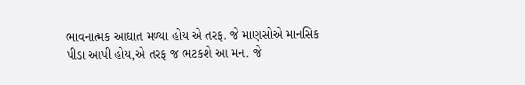ભાવનાત્મક આઘાત મળ્યા હોય એ તરફ. જે માણસોએ માનસિક પીડા આપી હોય,એ તરફ જ ભટકશે આ મન. જે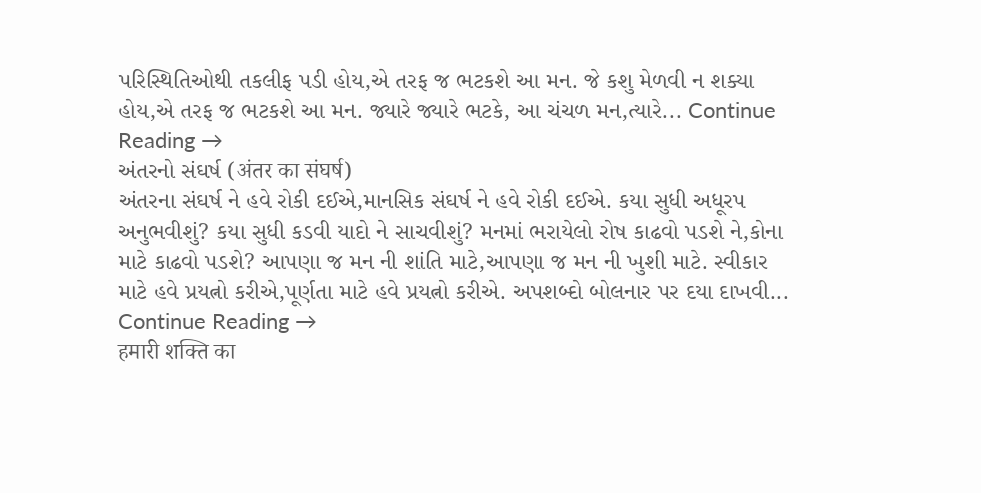પરિસ્થિતિઓથી તકલીફ પડી હોય,એ તરફ જ ભટકશે આ મન. જે કશુ મેળવી ન શક્યા હોય,એ તરફ જ ભટકશે આ મન. જ્યારે જ્યારે ભટકે, આ ચંચળ મન,ત્યારે... Continue Reading →
અંતરનો સંઘર્ષ (अंतर का संघर्ष)
અંતરના સંઘર્ષ ને હવે રોકી દઈએ,માનસિક સંઘર્ષ ને હવે રોકી દઈએ. કયા સુધી અધૂરપ અનુભવીશું? કયા સુધી કડવી યાદો ને સાચવીશું? મનમાં ભરાયેલો રોષ કાઢવો પડશે ને,કોના માટે કાઢવો પડશે? આપણા જ મન ની શાંતિ માટે,આપણા જ મન ની ખુશી માટે. સ્વીકાર માટે હવે પ્રયત્નો કરીએ,પૂર્ણતા માટે હવે પ્રયત્નો કરીએ. અપશબ્દો બોલનાર પર દયા દાખવી... Continue Reading →
हमारी शक्ति का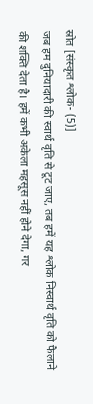स्रोत [संस्कृत श्लोक- (5)]
जब हम दुनियादारी की स्वार्थ वृति से टूट जाए, तब हमें यह श्लोक निस्वार्थ वृति को फैलाने की शक्ति देता है। हमें कभी अकेला महसूस नहीं होने देगा, गर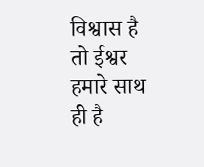विश्वास है तो ईश्वर हमारे साथ ही है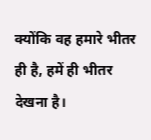क्योंकि वह हमारे भीतर ही है, हमें ही भीतर देखना है।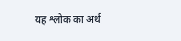यह श्लोक का अर्थ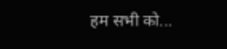हम सभी को...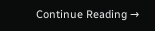Continue Reading →